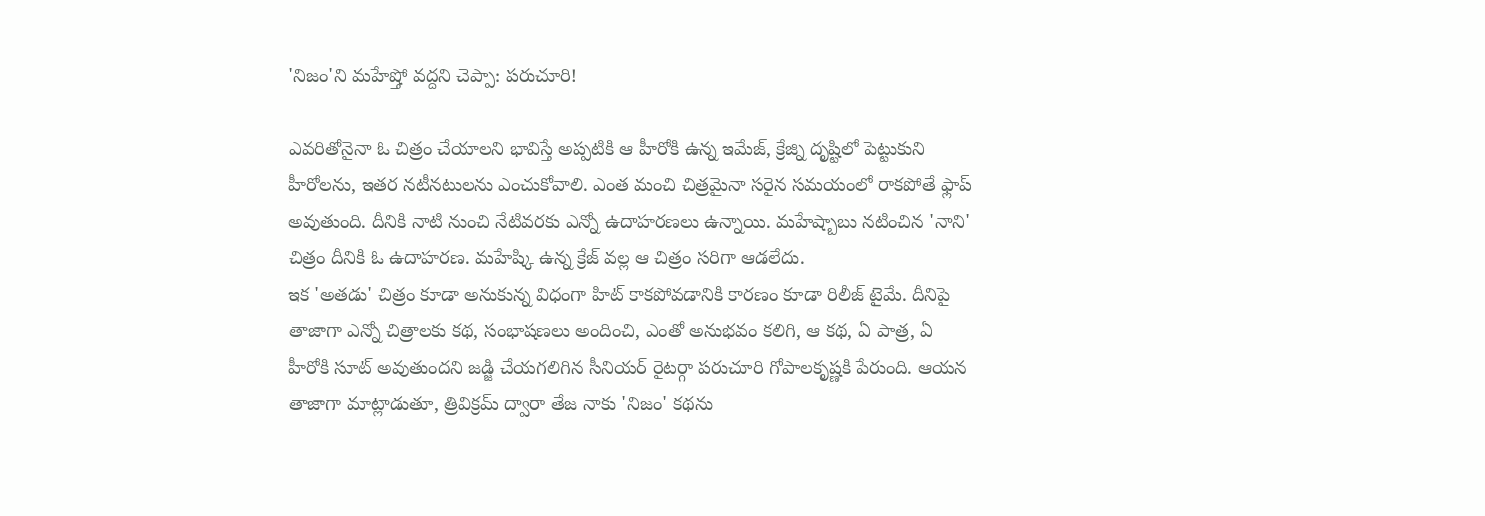'నిజం'ని మహేష్తో వద్దని చెప్పా: పరుచూరి!

ఎవరితోనైనా ఓ చిత్రం చేయాలని భావిస్తే అప్పటికి ఆ హీరోకి ఉన్న ఇమేజ్, క్రేజ్ని దృష్టిలో పెట్టుకుని హీరోలను, ఇతర నటీనటులను ఎంచుకోవాలి. ఎంత మంచి చిత్రమైనా సరైన సమయంలో రాకపోతే ఫ్లాప్ అవుతుంది. దీనికి నాటి నుంచి నేటివరకు ఎన్నో ఉదాహరణలు ఉన్నాయి. మహేష్బాబు నటించిన 'నాని' చిత్రం దీనికి ఓ ఉదాహరణ. మహేష్కి ఉన్న క్రేజ్ వల్ల ఆ చిత్రం సరిగా ఆడలేదు.
ఇక 'అతడు' చిత్రం కూడా అనుకున్న విధంగా హిట్ కాకపోవడానికి కారణం కూడా రిలీజ్ టైమే. దీనిపై తాజాగా ఎన్నో చిత్రాలకు కథ, సంభాషణలు అందించి, ఎంతో అనుభవం కలిగి, ఆ కథ, ఏ పాత్ర, ఏ హీరోకి సూట్ అవుతుందని జడ్జి చేయగలిగిన సీనియర్ రైటర్గా పరుచూరి గోపాలకృష్ణకి పేరుంది. ఆయన తాజాగా మాట్లాడుతూ, త్రివిక్రమ్ ద్వారా తేజ నాకు 'నిజం' కథను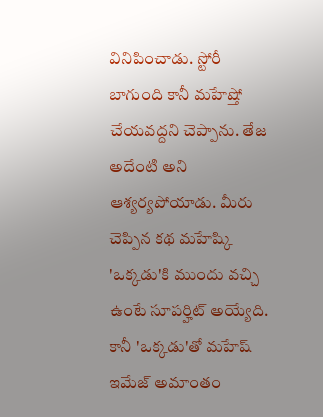వినిపించాడు. స్టోరీ బాగుంది కానీ మహేష్తో చేయవద్దని చెప్పాను. తేజ అదేంటి అని ఆశ్యర్యపోయాడు. మీరు చెప్పిన కథ మహేష్కి 'ఒక్కడు'కి ముందు వచ్చి ఉంటే సూపర్హిట్ అయ్యేది. కానీ 'ఒక్కడు'తో మహేష్ ఇమేజ్ అమాంతం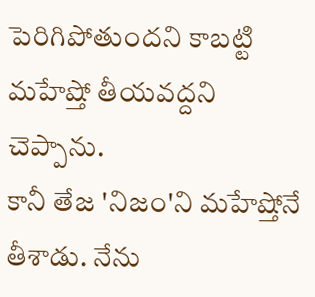పెరిగిపోతుందని కాబట్టి మహేష్తో తీయవద్దని చెప్పాను.
కానీ తేజ 'నిజం'ని మహేష్తోనే తీశాడు. నేను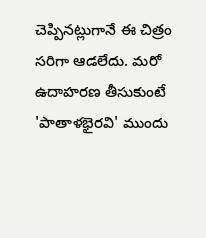చెప్పినట్లుగానే ఈ చిత్రం సరిగా ఆడలేదు. మరో ఉదాహరణ తీసుకుంటే 'పాతాళభైరవి' ముందు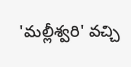'మల్లీశ్వరి' వచ్చి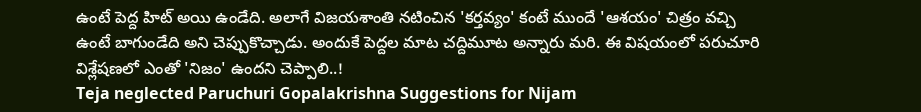ఉంటే పెద్ద హిట్ అయి ఉండేది. అలాగే విజయశాంతి నటించిన 'కర్తవ్యం' కంటే ముందే 'ఆశయం' చిత్రం వచ్చి ఉంటే బాగుండేది అని చెప్పుకొచ్చాడు. అందుకే పెద్దల మాట చద్దిమూట అన్నారు మరి. ఈ విషయంలో పరుచూరి విశ్లేషణలో ఎంతో 'నిజం' ఉందని చెప్పాలి..!
Teja neglected Paruchuri Gopalakrishna Suggestions for Nijam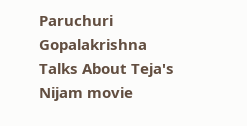Paruchuri Gopalakrishna Talks About Teja's Nijam movie